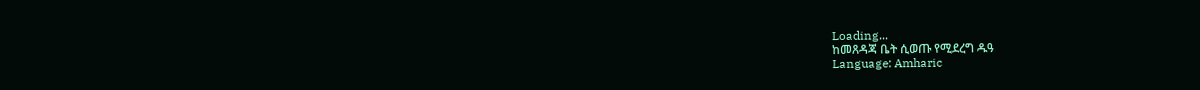Loading...
ከመጸዳጃ ቤት ሲወጡ የሚደረግ ዱዓ
Language: Amharic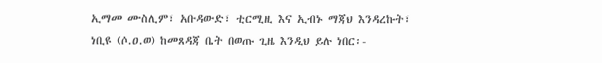ኢማመ ሙስሊም፣ አቡዳውድ፣ ቲርሚዚ እና ኢብኑ ማጃህ እንዳረኩት፣ ነቢዩ (ሶ.ዐ.ወ) ከመጸዳጃ ቤት በወጡ ጊዜ እንዲህ ይሉ ነበር፡-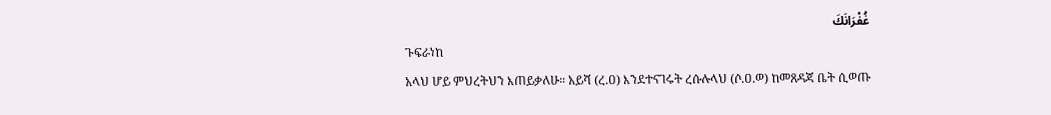غُفْرَانَكَ
ጉፍራነከ
አላህ ሆይ ምህረትህን እጠይቃለሁ። አይሻ (ረ.ዐ) እንደተናገሩት ረሱሉላህ (ሶ.ዐ.ወ) ከመጸዳጃ ቤት ሲወጡ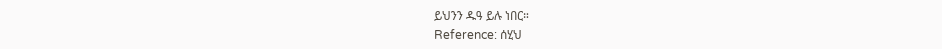ይህንን ዱዓ ይሉ ነበር።
Reference: ሰሂህ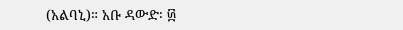(አልባኒ)። አቡ ዳውድ፡ ፴